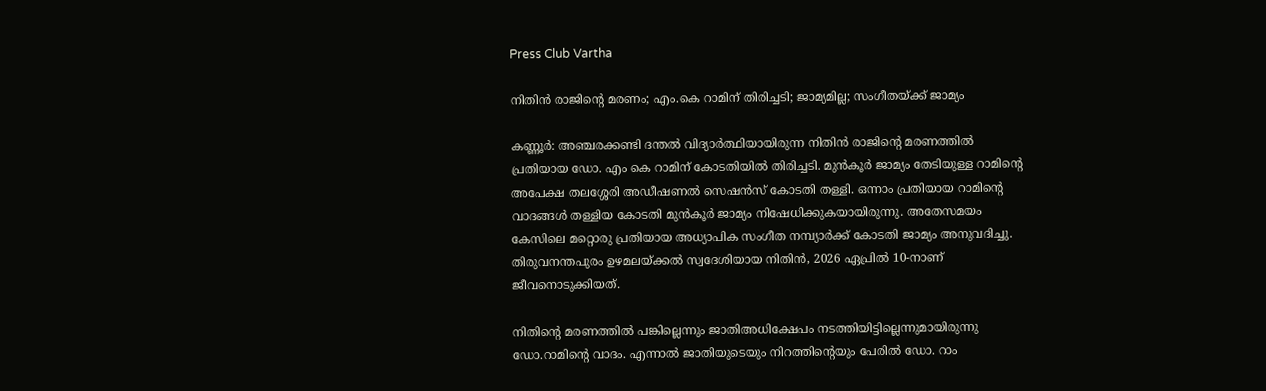Press Club Vartha

നിതിന്‍ രാജിന്റെ മരണം; എം.കെ റാമിന് തിരിച്ചടി; ജാമ്യമില്ല; സംഗീതയ്ക്ക് ജാമ്യം

കണ്ണൂര്‍: അഞ്ചരക്കണ്ടി ദന്തല്‍ വിദ്യാര്‍ത്ഥിയായിരുന്ന നിതിന്‍ രാജിന്റെ മരണത്തില്‍ പ്രതിയായ ഡോ. എം കെ റാമിന് കോടതിയില്‍ തിരിച്ചടി. മുന്‍കൂര്‍ ജാമ്യം തേടിയുള്ള റാമിന്റെ അപേക്ഷ തലശ്ശേരി അഡീഷണല്‍ സെഷന്‍സ് കോടതി തള്ളി. ഒന്നാം പ്രതിയായ റാമിന്റെ വാദങ്ങള്‍ തള്ളിയ കോടതി മുന്‍കൂര്‍ ജാമ്യം നിഷേധിക്കുകയായിരുന്നു. അതേസമയം കേസിലെ മറ്റൊരു പ്രതിയായ അധ്യാപിക സംഗീത നമ്പ്യാര്‍ക്ക് കോടതി ജാമ്യം അനുവദിച്ചു. തിരുവനന്തപുരം ഉഴമലയ്ക്കല്‍ സ്വദേശിയായ നിതിന്‍, 2026 ഏപ്രില്‍ 10-നാണ് ജീവനൊടുക്കിയത്.

നിതിന്റെ മരണത്തില്‍ പങ്കില്ലെന്നും ജാതിഅധിക്ഷേപം നടത്തിയിട്ടില്ലെന്നുമായിരുന്നു ഡോ.റാമിന്റെ വാദം. എന്നാല്‍ ജാതിയുടെയും നിറത്തിന്റെയും പേരില്‍ ഡോ. റാം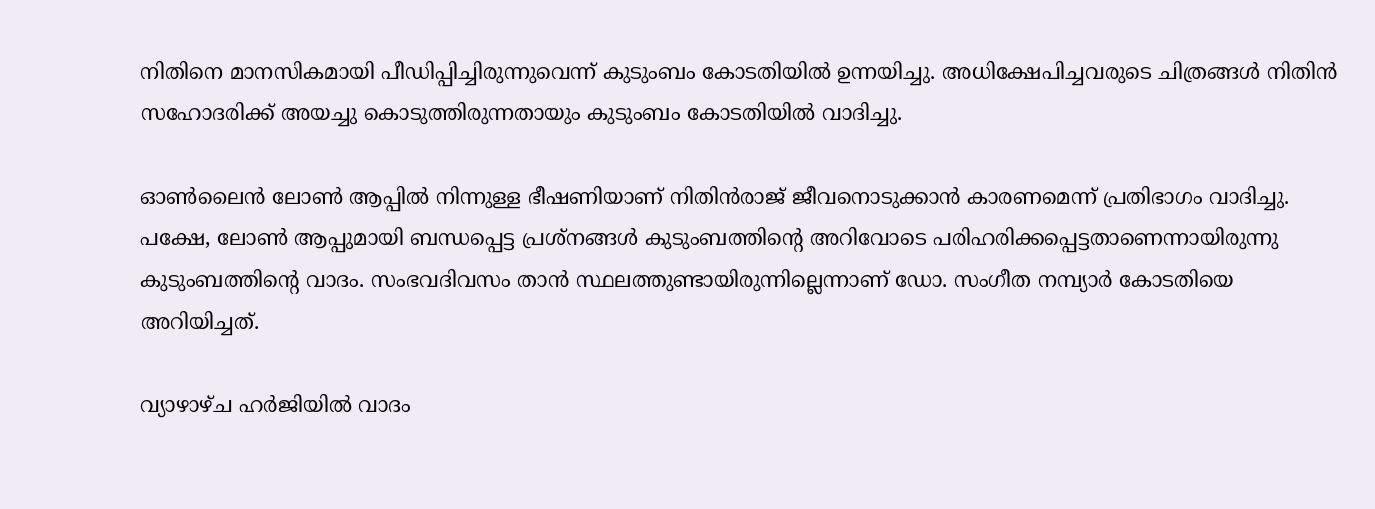നിതിനെ മാനസികമായി പീഡിപ്പിച്ചിരുന്നുവെന്ന് കുടുംബം കോടതിയില്‍ ഉന്നയിച്ചു. അധിക്ഷേപിച്ചവരുടെ ചിത്രങ്ങള്‍ നിതിന്‍ സഹോദരിക്ക് അയച്ചു കൊടുത്തിരുന്നതായും കുടുംബം കോടതിയില്‍ വാദിച്ചു.

ഓണ്‍ലൈന്‍ ലോണ്‍ ആപ്പില്‍ നിന്നുള്ള ഭീഷണിയാണ് നിതിന്‍രാജ് ജീവനൊടുക്കാന്‍ കാരണമെന്ന് പ്രതിഭാഗം വാദിച്ചു. പക്ഷേ, ലോണ്‍ ആപ്പുമായി ബന്ധപ്പെട്ട പ്രശ്‌നങ്ങള്‍ കുടുംബത്തിന്റെ അറിവോടെ പരിഹരിക്കപ്പെട്ടതാണെന്നായിരുന്നു കുടുംബത്തിന്റെ വാദം. സംഭവദിവസം താന്‍ സ്ഥലത്തുണ്ടായിരുന്നില്ലെന്നാണ് ഡോ. സംഗീത നമ്പ്യാര്‍ കോടതിയെ അറിയിച്ചത്.

വ്യാഴാഴ്ച ഹര്‍ജിയില്‍ വാദം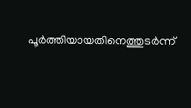പൂര്‍ത്തിയായതിനെത്തുടര്‍ന്ന്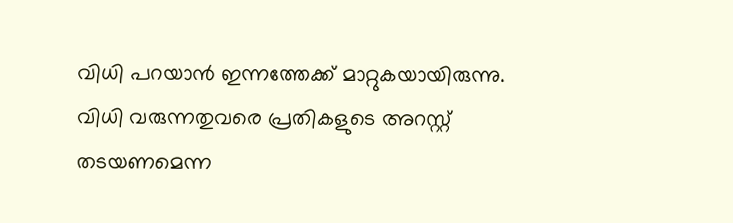വിധി പറയാന്‍ ഇന്നത്തേക്ക് മാറ്റുകയായിരുന്നു. വിധി വരുന്നതുവരെ പ്രതികളുടെ അറസ്റ്റ് തടയണമെന്ന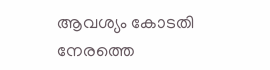ആവശ്യം കോടതി നേരത്തെ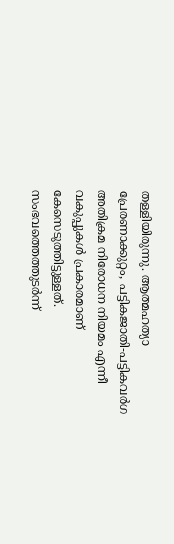തള്ളിയിരുന്നു. ആത്മഹത്യാ പ്രേരണാക്കുറ്റം, പട്ടികജാതി-പട്ടികവര്‍ഗ അതിക്രമ നിരോധന നിയമം എന്നീ വകുപ്പുകള്‍ പ്രകാരമാണ് കേസെടുത്തിട്ടുള്ളത്. സംഭവത്തെത്തുടര്‍ന്ന്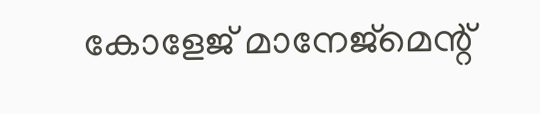കോളേജ് മാനേജ്മെന്റ്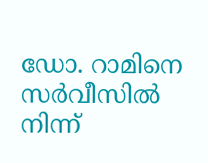ഡോ. റാമിനെ സര്‍വീസില്‍ നിന്ന്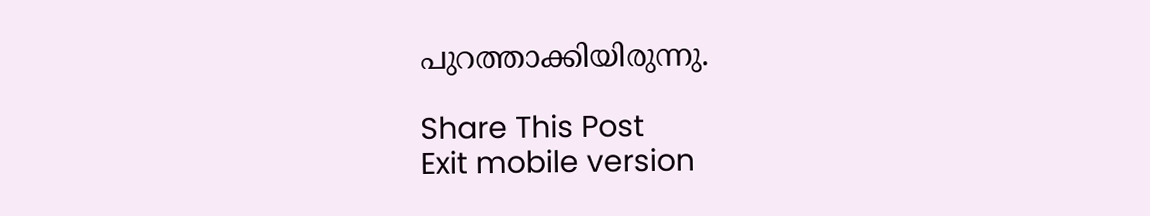പുറത്താക്കിയിരുന്നു.

Share This Post
Exit mobile version